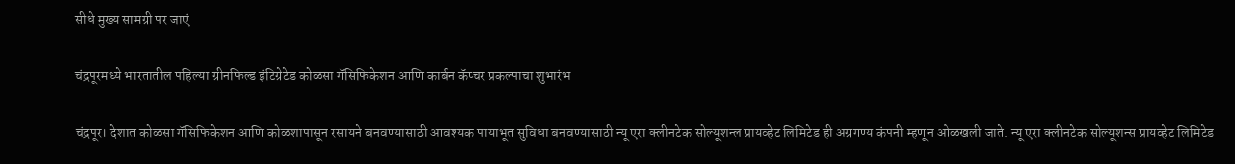सीधे मुख्य सामग्री पर जाएं

चंद्रपूरमध्ये भारतातील पहिल्या ग्रीनफिल्ड इंटिग्रेटेड कोळसा गॅसिफिकेशन आणि कार्बन कॅप्चर प्रकल्पाचा शुभारंभ

चंद्रपूर। देशात कोळसा गॅसिफिकेशन आणि कोळशापासून रसायने बनवण्यासाठी आवश्यक पायाभूत सुविधा बनवण्यासाठी न्यू एरा क्लीनटेक सोल्यूशन्ल प्रायव्हेट लिमिटेड ही अग्रगण्य कंपनी म्हणून ओळखली जाते. न्यू एरा क्लीनटेक सोल्यूशन्स प्रायव्हेट लिमिटेड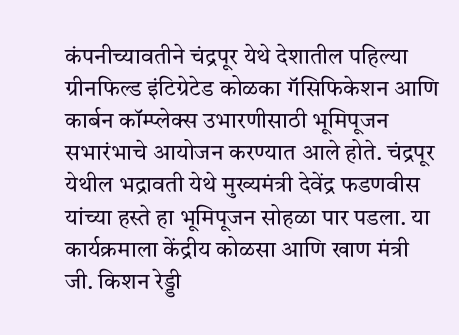कंपनीच्यावतीने चंद्रपूर येथे देशातील पहिल्या ग्रीनफिल्ड इंटिग्रेटेड कोळका गॅसिफिकेशन आणि कार्बन कॉम्प्लेक्स उभारणीसाठी भूमिपूजन सभारंभाचे आयोजन करण्यात आले होते. चंद्रपूर येथील भद्रावती येथे मुख्यमंत्री देवेंद्र फडणवीस यांच्या हस्ते हा भूमिपूजन सोहळा पार पडला. या कार्यक्रमाला केंद्रीय कोळसा आणि खाण मंत्री जी. किशन रेड्डी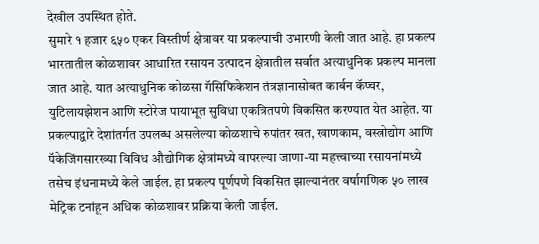देखील उपस्थित होते.
सुमारे १ हजार ६५० एकर विस्तीर्ण क्षेत्रावर या प्रकल्पाची उभारणी केली जात आहे. हा प्रकल्प भारतातील कोळशावर आधारित रसायन उत्पादन क्षेत्रातील सर्वात अत्याधुनिक प्रकल्प मानला जात आहे. यात अत्याधुनिक कोळसा गॅसिफिकेशन तंत्रज्ञानासोबत कार्बन कॅप्चर, युटिलायझेशन आणि स्टोरेज पायाभूत सुविधा एकत्रितपणे विकसित करण्यात येत आहेत. या प्रकल्पाद्वारे देशांतर्गत उपलब्ध असलेल्या कोळशाचे रुपांतर खत, खाणकाम, वस्त्रोद्योग आणि पॅकेजिंगसारख्या विविध औद्योगिक क्षेत्रांमध्ये वापरल्या जाणा-या महत्त्वाच्या रसायनांमध्ये तसेच इंधनामध्ये केले जाईल. हा प्रकल्प पूर्णपणे विकसित झाल्यानंतर वर्षागणिक ५० लाख मेट्रिक टनांहून अधिक कोळशावर प्रक्रिया केली जाईल.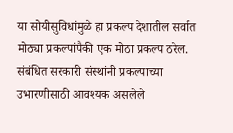या सोयीसुविधांमुळे हा प्रकल्प देशातील सर्वात मोठ्या प्रकल्पांपैकी एक मोठा प्रकल्प ठरेल. संबंधित सरकारी संस्थांनी प्रकल्पाच्या उभारणीसाठी आवश्यक असलेले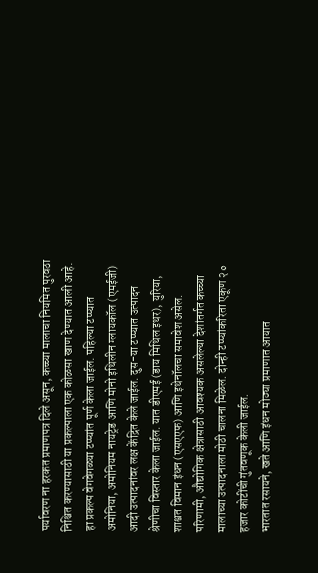पर्यावरण ना हरकत प्रमाणपत्र दिले असून, कच्च्या मालाचा नियमित पुरवठा निश्चित करण्यासाठी या प्रकल्पाला एक कोळसा खाण देण्यात आली आहे.
हा प्रकल्प वेगवेगळ्या टप्प्यांत पूर्ण केला जाईल. पहिल्या टप्प्यात अमोनिया, अमोनियम नायट्रेड आणि मोनो इथिलीन ग्लायकॉल (एमईजी) आदी उत्पादनांवर लक्ष केंद्रित केले जाईल. दुस-या टप्प्यात उत्पादन श्रेणीचा विस्तार केला जाईल. यात डीएमई (डाय मिथिल इथर), युरिया, शाश्वत विमान इंधन (एसएएफ) आणि इथेनॉलचा समावेश असेल. परिणामी, औद्योगिक क्षेत्रासाठी आवश्यक असलेल्या देशांतर्गत कच्च्या मालाच्या उत्पादनाला मोठी चालना मिळेल. दोन्ही टप्प्यांकरिता एकूण २० हजार कोटींची गुंतवणूक केली जाईल.
भारतात रसायने, खते आणि इंधन मोठ्या प्रमाणात आयात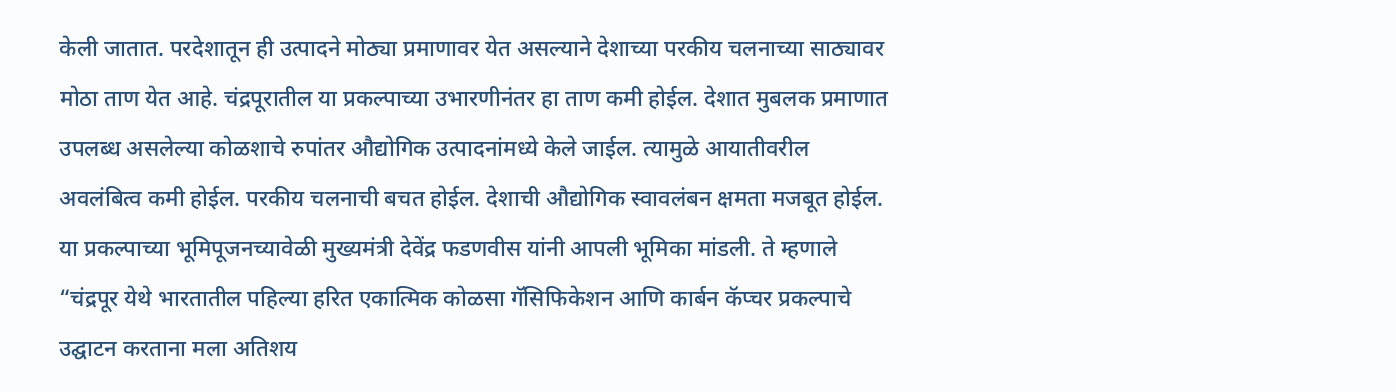केली जातात. परदेशातून ही उत्पादने मोठ्या प्रमाणावर येत असल्याने देशाच्या परकीय चलनाच्या साठ्यावर मोठा ताण येत आहे. चंद्रपूरातील या प्रकल्पाच्या उभारणीनंतर हा ताण कमी होईल. देशात मुबलक प्रमाणात उपलब्ध असलेल्या कोळशाचे रुपांतर औद्योगिक उत्पादनांमध्ये केले जाईल. त्यामुळे आयातीवरील अवलंबित्व कमी होईल. परकीय चलनाची बचत होईल. देशाची औद्योगिक स्वावलंबन क्षमता मजबूत होईल.
या प्रकल्पाच्या भूमिपूजनच्यावेळी मुख्यमंत्री देवेंद्र फडणवीस यांनी आपली भूमिका मांडली. ते म्हणाले “चंद्रपूर येथे भारतातील पहिल्या हरित एकात्मिक कोळसा गॅसिफिकेशन आणि कार्बन कॅप्चर प्रकल्पाचे उद्घाटन करताना मला अतिशय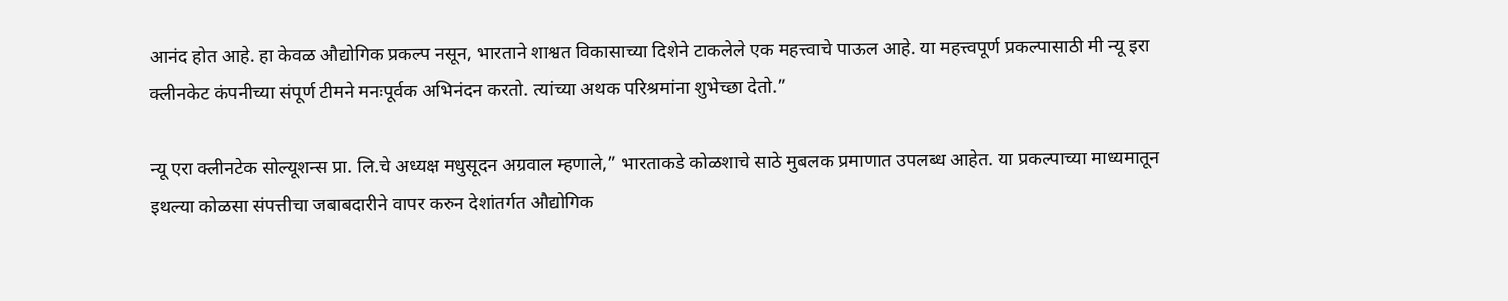आनंद होत आहे. हा केवळ औद्योगिक प्रकल्प नसून, भारताने शाश्वत विकासाच्या दिशेने टाकलेले एक महत्त्वाचे पाऊल आहे. या महत्त्वपूर्ण प्रकल्पासाठी मी न्यू इरा क्लीनकेट कंपनीच्या संपूर्ण टीमने मनःपूर्वक अभिनंदन करतो. त्यांच्या अथक परिश्रमांना शुभेच्छा देतो.”

न्यू एरा क्लीनटेक सोल्यूशन्स प्रा. लि.चे अध्यक्ष मधुसूदन अग्रवाल म्हणाले,” भारताकडे कोळशाचे साठे मुबलक प्रमाणात उपलब्ध आहेत. या प्रकल्पाच्या माध्यमातून इथल्या कोळसा संपत्तीचा जबाबदारीने वापर करुन देशांतर्गत औद्योगिक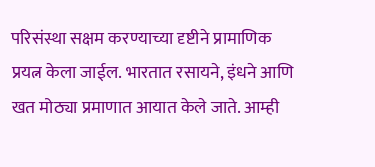परिसंस्था सक्षम करण्याच्या दृष्टीने प्रामाणिक प्रयत्न केला जाईल. भारतात रसायने, इंधने आणि खत मोठ्या प्रमाणात आयात केले जाते. आम्ही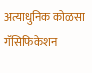अत्याधुनिक कोळसा गॅसिफिकेशन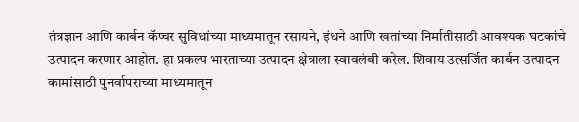तंत्रज्ञान आणि कार्बन कॅप्चर सुविधांच्या माध्यमातून रसायने, इंधने आणि खतांच्या निर्मातीसाठी आवश्यक घटकांचे उत्पादन करणार आहोत. हा प्रकल्प भारताच्या उत्पादन क्षेत्राला स्वावलंबी करेल. शिवाय उत्सर्जित कार्बन उत्पादन कामांसाठी पुनर्वापराच्या माध्यमातून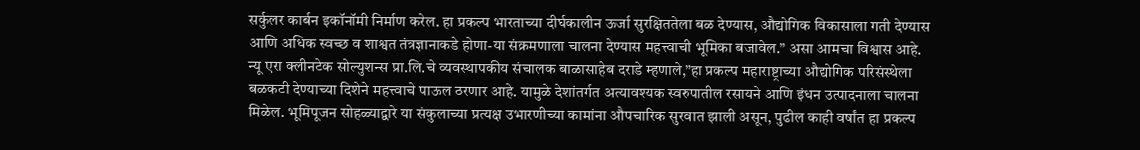सर्कुलर कार्बन इकॉनॉमी निर्माण करेल. हा प्रकल्प भारताच्या दीर्घकालीन ऊर्जा सुरक्षिततेला बळ देण्यास, औद्योगिक विकासाला गती देण्यास आणि अधिक स्वच्छ व शाश्वत तंत्रज्ञानाकडे होणा-या संक्रमणाला चालना देण्यास महत्त्वाची भूमिका बजावेल.” असा आमचा विश्वास आहे.
न्यू एरा क्लीनटेक सोल्युशन्स प्रा.लि.चे व्यवस्थापकीय संचालक बाळासाहेब दराडे म्हणाले,”हा प्रकल्प महाराष्ट्राच्या औद्योगिक परिसंस्थेला बळकटी देण्याच्या दिशेने महत्त्वाचे पाऊल ठरणार आहे. यामुळे देशांतर्गत अत्यावश्यक स्वरुपातील रसायने आणि इंधन उत्पादनाला चालना मिळेल. भूमिपूजन सोहळ्याद्वारे या संकुलाच्या प्रत्यक्ष उभारणीच्या कामांना औपचारिक सुरवात झाली असून, पुढील काही वर्षांत हा प्रकल्प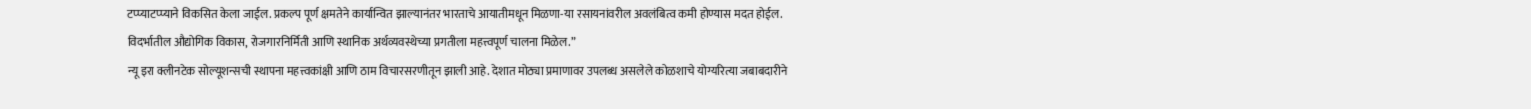टप्प्याटप्प्याने विकसित केला जाईल. प्रकल्प पूर्ण क्षमतेने कार्यान्वित झाल्यानंतर भारताचे आयातीमधून मिळणा-या रसायनांवरील अवलंबित्व कमी होण्यास मदत होईल. विदर्भातील औद्योगिक विकास, रोजगारनिर्मिती आणि स्थानिक अर्थव्यवस्थेच्या प्रगतीला महत्त्वपूर्ण चालना मिळेल.”
न्यू इरा क्लीनटेक सोल्यूशन्सची स्थापना महत्त्वकांक्षी आणि ठाम विचारसरणीतून झाली आहे. देशात मोठ्या प्रमाणावर उपलब्ध असलेले कोळशाचे योग्यरित्या जबाबदारीने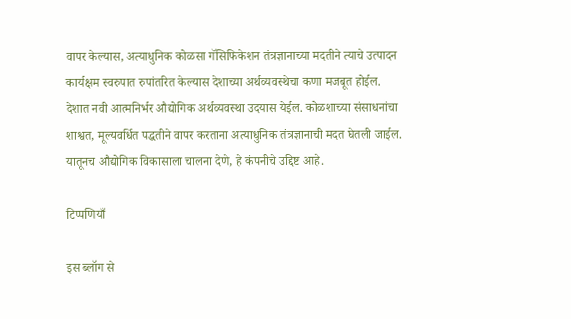वापर केल्यास, अत्याधुनिक कोळसा गॅसिफिकेशन तंत्रज्ञानाच्या मदतीने त्याचे उत्पादन कार्यक्षम स्वरुपात रुपांतरित केल्यास देशाच्या अर्थव्यवस्थेचा कणा मजबूत होईल. देशात नवी आत्मनिर्भर औद्योगिक अर्थव्यवस्था उदयास येईल. कोळशाच्या संसाधनांचा शाश्वत, मूल्यवर्धित पद्धतीने वापर करताना अत्याधुनिक तंत्रज्ञानाची मदत घेतली जाईल. यातूनच औद्योगिक विकासाला चालना देणे, हे कंपनीचे उद्दिष्ट आहे.

टिप्पणियाँ

इस ब्लॉग से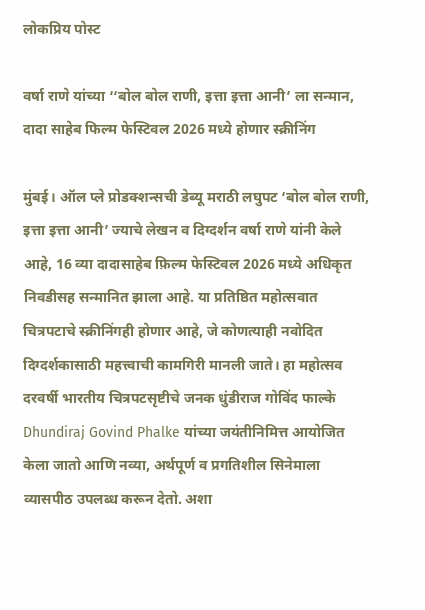लोकप्रिय पोस्ट

वर्षा राणे यांच्या ‘‘बोल बोल राणी, इत्ता इत्ता आनी’ ला सन्मान, दादा साहेब फिल्म फेस्टिवल 2026 मध्ये होणार स्क्रीनिंग

मुंबई। ऑल प्ले प्रोडक्शन्सची डेब्यू मराठी लघुपट ‘बोल बोल राणी, इत्ता इत्ता आनी’ ज्याचे लेखन व दिग्दर्शन वर्षा राणे यांनी केले आहे, 16 व्या दादासाहेब फ़िल्म फेस्टिवल 2026 मध्ये अधिकृत निवडीसह सन्मानित झाला आहे. या प्रतिष्ठित महोत्सवात चित्रपटाचे स्क्रीनिंगही होणार आहे, जे कोणत्याही नवोदित दिग्दर्शकासाठी महत्त्वाची कामगिरी मानली जाते। हा महोत्सव दरवर्षी भारतीय चित्रपटसृष्टीचे जनक धुंडीराज गोविंद फाल्के Dhundiraj Govind Phalke यांच्या जयंतीनिमित्त आयोजित केला जातो आणि नव्या, अर्थपूर्ण व प्रगतिशील सिनेमाला व्यासपीठ उपलब्ध करून देतो. अशा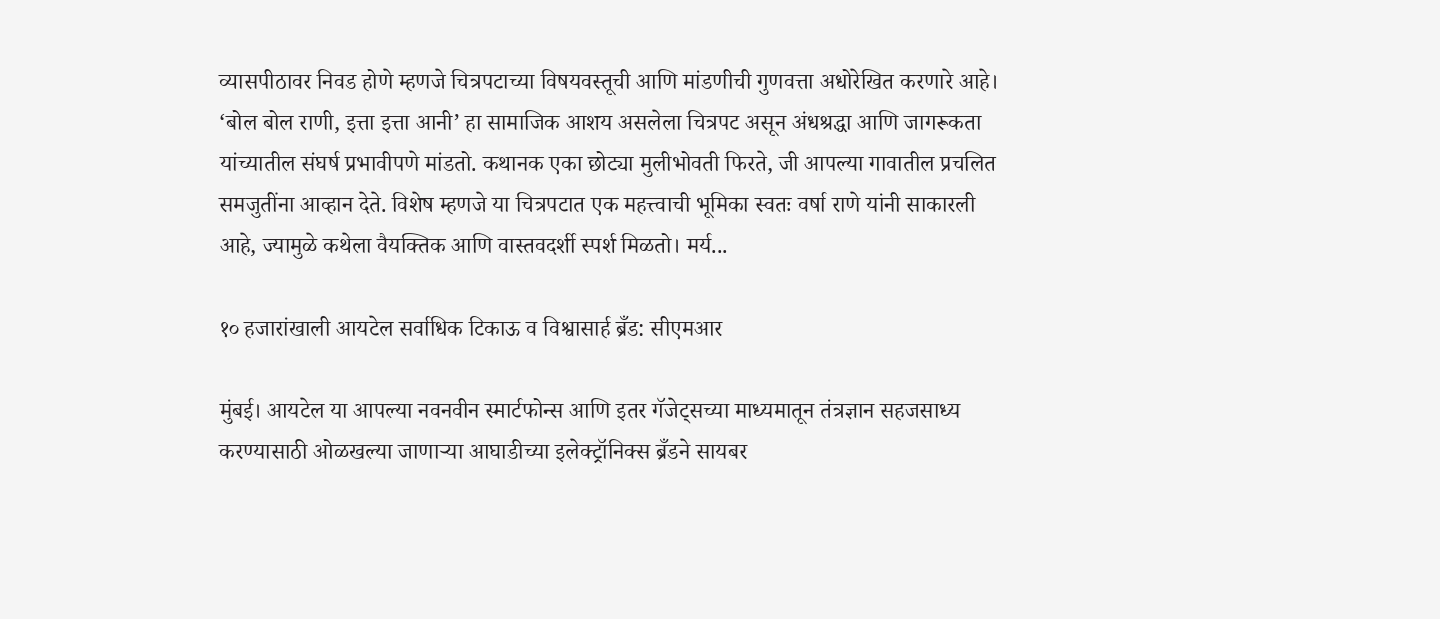व्यासपीठावर निवड होणे म्हणजे चित्रपटाच्या विषयवस्तूची आणि मांडणीची गुणवत्ता अधोरेखित करणारे आहे। ‘बोल बोल राणी, इत्ता इत्ता आनी’ हा सामाजिक आशय असलेला चित्रपट असून अंधश्रद्धा आणि जागरूकता यांच्यातील संघर्ष प्रभावीपणे मांडतो. कथानक एका छोट्या मुलीभोवती फिरते, जी आपल्या गावातील प्रचलित समजुतींना आव्हान देते. विशेष म्हणजे या चित्रपटात एक महत्त्वाची भूमिका स्वतः वर्षा राणे यांनी साकारली आहे, ज्यामुळे कथेला वैयक्तिक आणि वास्तवदर्शी स्पर्श मिळतो। मर्य...

१० हजारांखाली आयटेल सर्वाधिक टिकाऊ व विश्वासार्ह ब्रँड: सीएमआर

मुंबई। आयटेल या आपल्‍या नवनवीन स्मार्टफोन्स आणि इतर गॅजेट्सच्या माध्यमातून तंत्रज्ञान सहजसाध्य करण्‍यासाठी ओळखल्या जाणाऱ्या आघाडीच्या इलेक्ट्रॉनिक्स ब्रँडने सायबर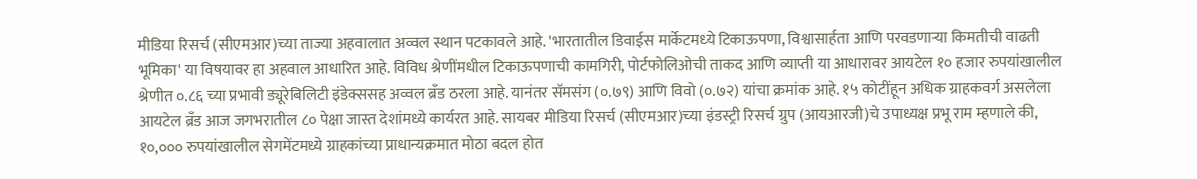मीडिया रिसर्च (सीएमआर)च्या ताज्या अहवालात अव्वल स्थान पटकावले आहे. 'भारतातील डिवाईस मार्केटमध्‍ये टिकाऊपणा, विश्वासार्हता आणि परवडणाऱ्या किमतीची वाढती भूमिका' या विषयावर हा अहवाल आधारित आहे. विविध श्रेणींमधील टिकाऊपणाची कामगिरी, पोर्टफोलिओची ताकद आणि व्याप्ती या आधारावर आयटेल १० हजार रुपयांखालील श्रेणीत ०.८६ च्या प्रभावी ड्यूरेबिलिटी इंडेक्ससह अव्वल ब्रँड ठरला आहे. यानंतर सॅमसंग (०.७९) आणि विवो (०.७२) यांचा क्रमांक आहे. १५ कोटींहून अधिक ग्राहकवर्ग असलेला आयटेल ब्रँड आज जगभरातील ८० पेक्षा जास्त देशांमध्ये कार्यरत आहे. सायबर मीडिया रिसर्च (सीएमआर)च्‍या इंडस्ट्री रिसर्च ग्रुप (आयआरजी)चे उपाध्यक्ष प्रभू राम म्हणाले की, १०,००० रुपयांखालील सेगमेंटमध्ये ग्राहकांच्या प्राधान्यक्रमात मोठा बदल होत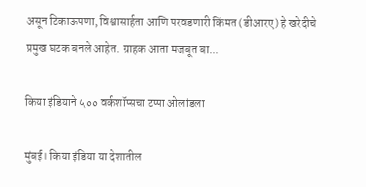असून टिकाऊपणा, विश्वासार्हता आणि परवडणारी किंमत (डीआरए) हे खरेदीचे प्रमुख घटक बनले आहेत. ग्राहक आता मजबूत बा...

किया इंडियाने ५०० वर्कशॉप्सचा टप्पा ओलांडला

मुंबई। किया इंडिया या देशातील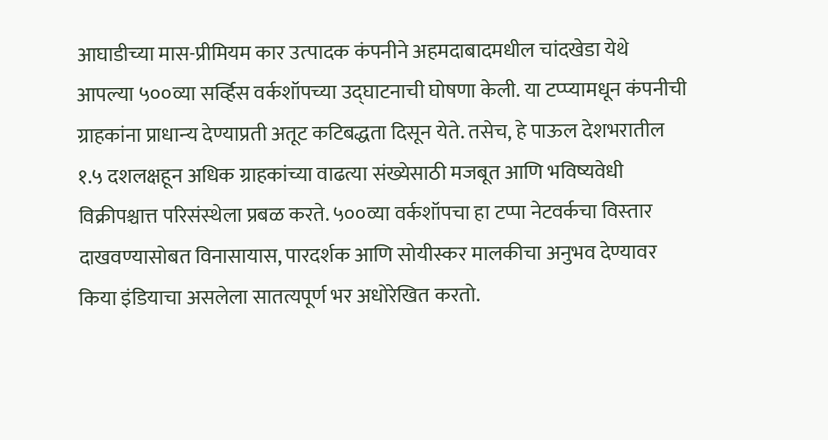आघाडीच्‍या मास-प्रीमियम कार उत्‍पादक कंपनीने अहमदाबादमधील चांदखेडा येथे आपल्या ५००व्या सर्व्हिस वर्कशॉपच्‍या उद्घाटनाची घोषणा केली. या टप्‍प्‍यामधून कंपनीची ग्राहकांना प्राधान्‍य देण्‍याप्रती अतूट कटिबद्धता दिसून येते. तसेच, हे पाऊल देशभरातील १.५ दशलक्षहून अधिक ग्राहकांच्या वाढत्या संख्येसाठी मजबूत आणि भविष्यवेधी विक्रीपश्चात्त परिसंस्‍थेला प्रबळ करते. ५००व्‍या वर्कशॉपचा हा टप्पा नेटवर्कचा विस्‍तार दाखवण्‍यासोबत विनासायास, पारदर्शक आणि सोयीस्कर मालकीचा अनुभव देण्यावर किया इंडियाचा असलेला सातत्यपूर्ण भर अधोरेखित करतो.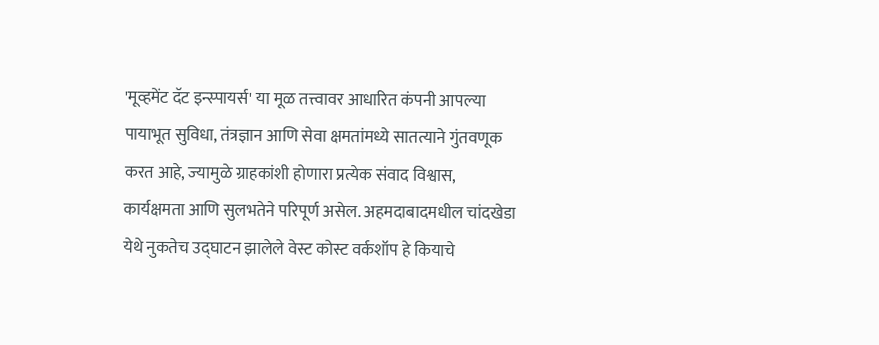'मूव्‍हमेंट दॅट इन्‍स्‍पायर्स' या मूळ तत्त्वावर आधारित कंपनी आपल्या पायाभूत सुविधा, तंत्रज्ञान आणि सेवा क्षमतांमध्ये सातत्याने गुंतवणूक करत आहे, ज्‍यामुळे ग्राहकांशी होणारा प्रत्येक संवाद विश्वास, कार्यक्षमता आणि सुलभतेने परिपूर्ण असेल. अहमदाबादमधील चांदखेडा येथे नुकतेच उद्घाटन झालेले वेस्ट कोस्ट वर्कशॉप हे कियाचे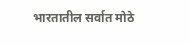भारतातील सर्वात मोठे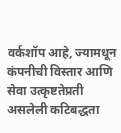वर्कशॉप आहे, ज्‍यामधून कंपनीची विस्तार आणि सेवा उत्कृष्टतेप्रती असलेली कटिबद्धता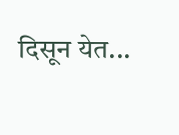दिसून येत...